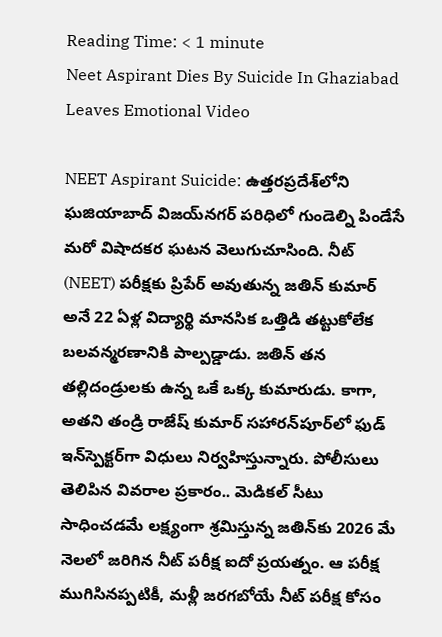Reading Time: < 1 minute
Neet Aspirant Dies By Suicide In Ghaziabad Leaves Emotional Video

NEET Aspirant Suicide: ఉత్తరప్రదేశ్‌లోని ఘజియాబాద్ విజయ్‌నగర్ పరిధిలో గుండెల్ని పిండేసే మరో విషాదకర ఘటన వెలుగుచూసింది. నీట్ (NEET) పరీక్షకు ప్రిపేర్ అవుతున్న జతిన్ కుమార్ అనే 22 ఏళ్ల విద్యార్థి మానసిక ఒత్తిడి తట్టుకోలేక బలవన్మరణానికి పాల్పడ్డాడు. జతిన్ తన తల్లిదండ్రులకు ఉన్న ఒకే ఒక్క కుమారుడు. కాగా, అతని తండ్రి రాజేష్ కుమార్ సహారన్‌పూర్‌లో ఫుడ్ ఇన్‌స్పెక్టర్‌గా విధులు నిర్వహిస్తున్నారు. పోలీసులు తెలిపిన వివరాల ప్రకారం.. మెడికల్ సీటు సాధించడమే లక్ష్యంగా శ్రమిస్తున్న జతిన్‌కు 2026 మే నెలలో జరిగిన నీట్ పరీక్ష ఐదో ప్రయత్నం. ఆ పరీక్ష ముగిసినప్పటికీ, మళ్లీ జరగబోయే నీట్ పరీక్ష కోసం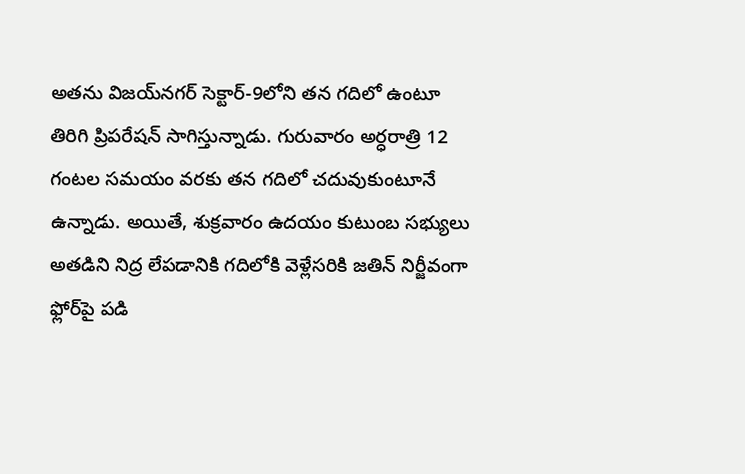అతను విజయ్‌నగర్ సెక్టార్-9లోని తన గదిలో ఉంటూ తిరిగి ప్రిపరేషన్ సాగిస్తున్నాడు. గురువారం అర్ధరాత్రి 12 గంటల సమయం వరకు తన గదిలో చదువుకుంటూనే ఉన్నాడు. అయితే, శుక్రవారం ఉదయం కుటుంబ సభ్యులు అతడిని నిద్ర లేపడానికి గదిలోకి వెళ్లేసరికి జతిన్ నిర్జీవంగా ఫ్లోర్‌పై పడి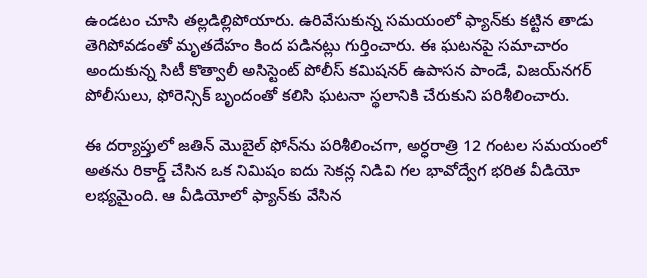ఉండటం చూసి తల్లడిల్లిపోయారు. ఉరివేసుకున్న సమయంలో ఫ్యాన్‌కు కట్టిన తాడు తెగిపోవడంతో మృతదేహం కింద పడినట్లు గుర్తించారు. ఈ ఘటనపై సమాచారం అందుకున్న సిటీ కొత్వాలీ అసిస్టెంట్ పోలీస్ కమిషనర్ ఉపాసన పాండే, విజయ్‌నగర్ పోలీసులు, ఫోరెన్సిక్ బృందంతో కలిసి ఘటనా స్థలానికి చేరుకుని పరిశీలించారు.

ఈ దర్యాప్తులో జతిన్ మొబైల్ ఫోన్‌ను పరిశీలించగా, అర్ధరాత్రి 12 గంటల సమయంలో అతను రికార్డ్ చేసిన ఒక నిమిషం ఐదు సెకన్ల నిడివి గల భావోద్వేగ భరిత వీడియో లభ్యమైంది. ఆ వీడియోలో ఫ్యాన్‌కు వేసిన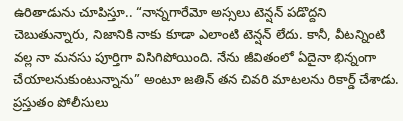ఉరితాడును చూపిస్తూ.. “నాన్నగారేమో అస్సలు టెన్షన్ పడొద్దని చెబుతున్నారు, నిజానికి నాకు కూడా ఎలాంటి టెన్షన్ లేదు. కానీ, వీటన్నింటి వల్ల నా మనసు పూర్తిగా విసిగిపోయింది. నేను జీవితంలో ఏదైనా భిన్నంగా చేయాలనుకుంటున్నాను” అంటూ జతిన్ తన చివరి మాటలను రికార్డ్ చేశాడు. ప్రస్తుతం పోలీసులు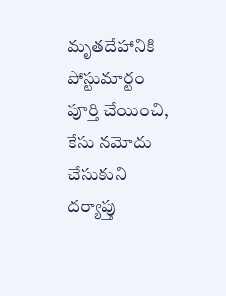మృతదేహానికి పోస్టుమార్టం పూర్తి చేయించి, కేసు నమోదు చేసుకుని దర్యాప్తు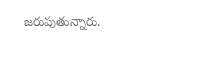జరుపుతున్నారు.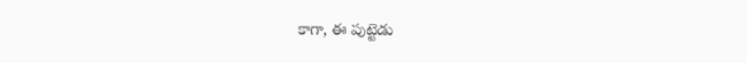కాగా, ఈ పుట్టెడు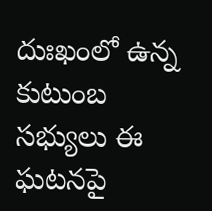దుఃఖంలో ఉన్న కుటుంబ సభ్యులు ఈ ఘటనపై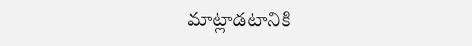మాట్లాడటానికి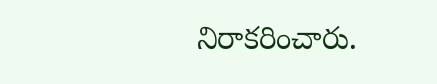నిరాకరించారు.